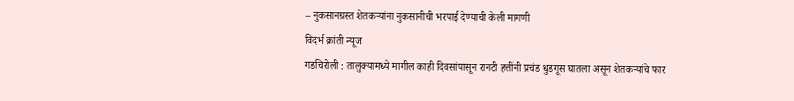– नुकसानग्रस्त शेतकऱ्यांना नुकसानीची भरपाई देण्याची केली मागणी
विदर्भ क्रांती न्यूज
गडचिरोली : तालुक्यामध्ये मागील काही दिवसांपासून रानटी हत्तींनी प्रचंड धुडगूस घातला असून शेतकऱ्यांचे फार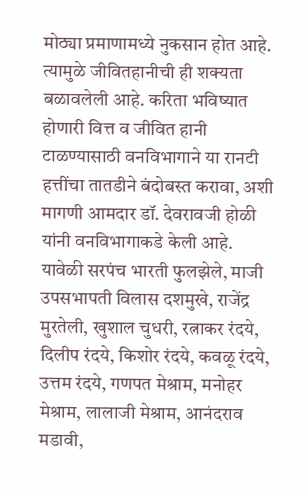मोठ्या प्रमाणामध्ये नुकसान होत आहे. त्यामुळे जीवितहानीची ही शक्यता बळावलेली आहे. करिता भविष्यात होणारी वित्त व जीवित हानी टाळण्यासाठी वनविभागाने या रानटी हत्तींचा तातडीने बंदोबस्त करावा, अशी मागणी आमदार डॉ. देवरावजी होळी यांनी वनविभागाकडे केली आहे.
यावेळी सरपंच भारती फुलझेले, माजी उपसभापती विलास दशमुखे, राजेंद्र मुरतेली, खुशाल चुधरी, रत्नाकर रंदये, दिलीप रंदये, किशोर रंदये, कवळू रंदये, उत्तम रंदये, गणपत मेश्राम, मनोहर मेश्राम, लालाजी मेश्राम, आनंदराव मडावी,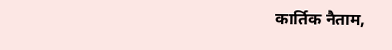कार्तिक नैताम,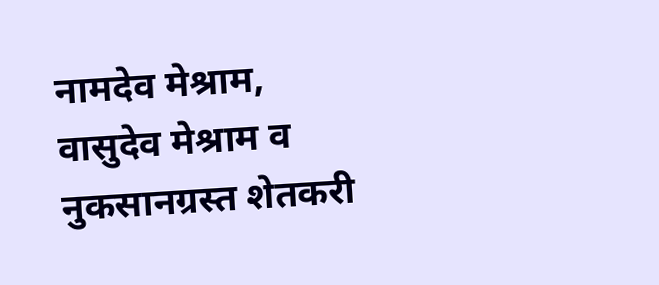नामदेव मेश्राम, वासुदेव मेश्राम व नुकसानग्रस्त शेतकरी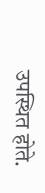उपस्थित होते.